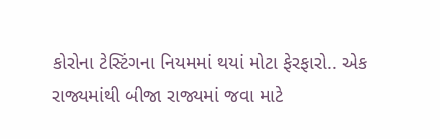કોરોના ટેસ્ટિંગના નિયમમાં થયાં મોટા ફેરફારો.. એક રાજ્યમાંથી બીજા રાજ્યમાં જવા માટે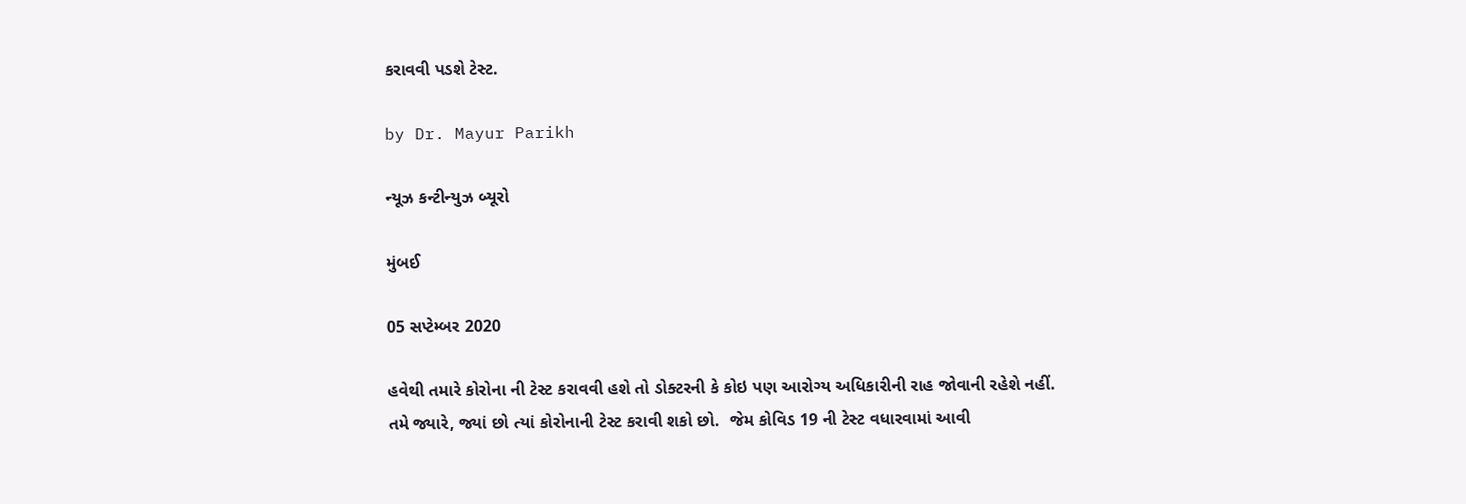કરાવવી પડશે ટેસ્ટ.

by Dr. Mayur Parikh

ન્યૂઝ કન્ટીન્યુઝ બ્યૂરો

મુંબઈ

05 સપ્ટેમ્બર 2020

હવેથી તમારે કોરોના ની ટેસ્ટ કરાવવી હશે તો ડોક્ટરની કે કોઇ પણ આરોગ્ય અધિકારીની રાહ જોવાની રહેશે નહીં. તમે જ્યારે, જ્યાં છો ત્યાં કોરોનાની ટેસ્ટ કરાવી શકો છો.  જેમ કોવિડ 19 ની ટેસ્ટ વધારવામાં આવી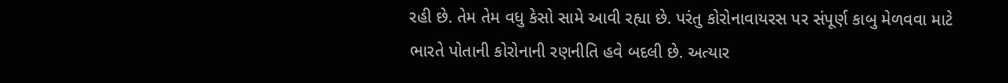રહી છે. તેમ તેમ વધુ કેસો સામે આવી રહ્યા છે. પરંતુ કોરોનાવાયરસ પર સંપૂર્ણ કાબુ મેળવવા માટે ભારતે પોતાની કોરોનાની રણનીતિ હવે બદલી છે. અત્યાર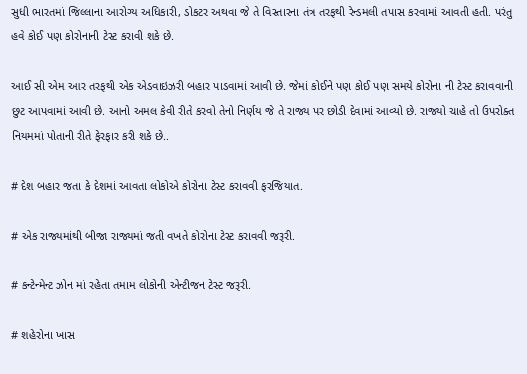સુધી ભારતમાં જિલ્લાના આરોગ્ય અધિકારી, ડોકટર અથવા જે તે વિસ્તારના તંત્ર તરફથી રેન્ડમલી તપાસ કરવામાં આવતી હતી. પરંતુ હવે કોઈ પણ કોરોનાની ટેસ્ટ કરાવી શકે છે.

આઈ સી એમ આર તરફથી એક એડવાઇઝરી બહાર પાડવામાં આવી છે. જેમાં કોઈને પણ કોઈ પણ સમયે કોરોના ની ટેસ્ટ કરાવવાની છુટ આપવામાં આવી છે. આનો અમલ કેવી રીતે કરવો તેનો નિર્ણય જે તે રાજ્ય પર છોડી દેવામાં આવ્યો છે. રાજ્યો ચાહે તો ઉપરોક્ત નિયમમાં પોતાની રીતે ફેરફાર કરી શકે છે..

# દેશ બહાર જતા કે દેશમાં આવતા લોકોએ કોરોના ટેસ્ટ કરાવવી ફરજિયાત.

# એક રાજ્યમાંથી બીજા રાજ્યમાં જતી વખતે કોરોના ટેસ્ટ કરાવવી જરૂરી.

# કન્ટેન્મેન્ટ ઝોન માં રહેતા તમામ લોકોની એન્ટીજન ટેસ્ટ જરૂરી.

# શહેરોના ખાસ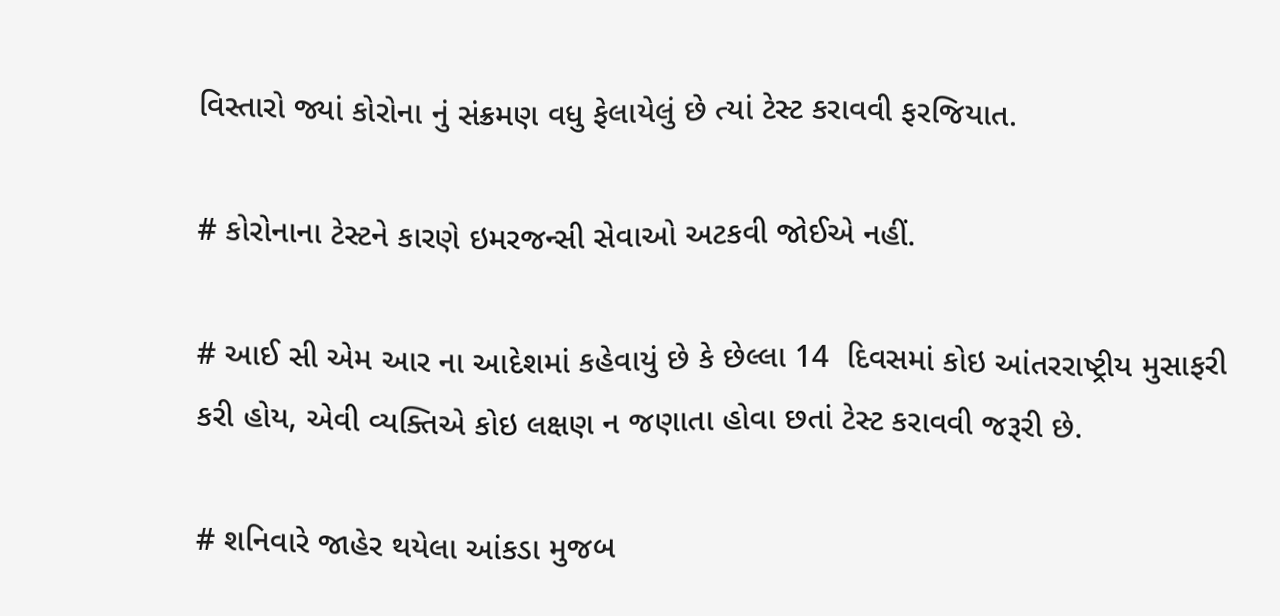વિસ્તારો જ્યાં કોરોના નું સંક્રમણ વધુ ફેલાયેલું છે ત્યાં ટેસ્ટ કરાવવી ફરજિયાત.

# કોરોનાના ટેસ્ટને કારણે ઇમરજન્સી સેવાઓ અટકવી જોઈએ નહીં.

# આઈ સી એમ આર ના આદેશમાં કહેવાયું છે કે છેલ્લા 14  દિવસમાં કોઇ આંતરરાષ્ટ્રીય મુસાફરી કરી હોય, એવી વ્યક્તિએ કોઇ લક્ષણ ન જણાતા હોવા છતાં ટેસ્ટ કરાવવી જરૂરી છે.

# શનિવારે જાહેર થયેલા આંકડા મુજબ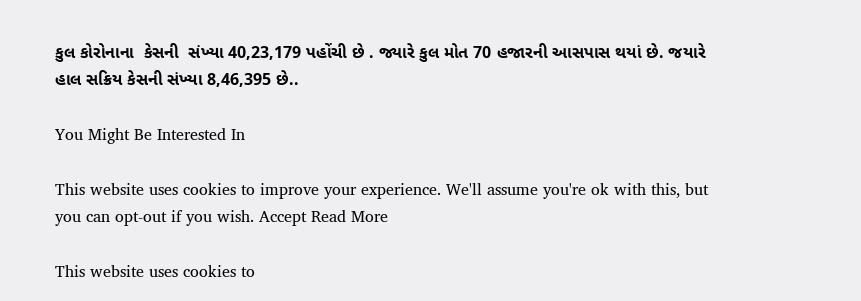કુલ કોરોનાના  કેસની  સંખ્યા 40,23,179 પહોંચી છે . જ્યારે કુલ મોત 70 હજારની આસપાસ થયાં છે. જયારે હાલ સક્રિય કેસની સંખ્યા 8,46,395 છે..

You Might Be Interested In

This website uses cookies to improve your experience. We'll assume you're ok with this, but you can opt-out if you wish. Accept Read More

This website uses cookies to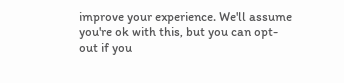improve your experience. We'll assume you're ok with this, but you can opt-out if you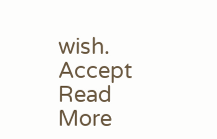wish. Accept Read More